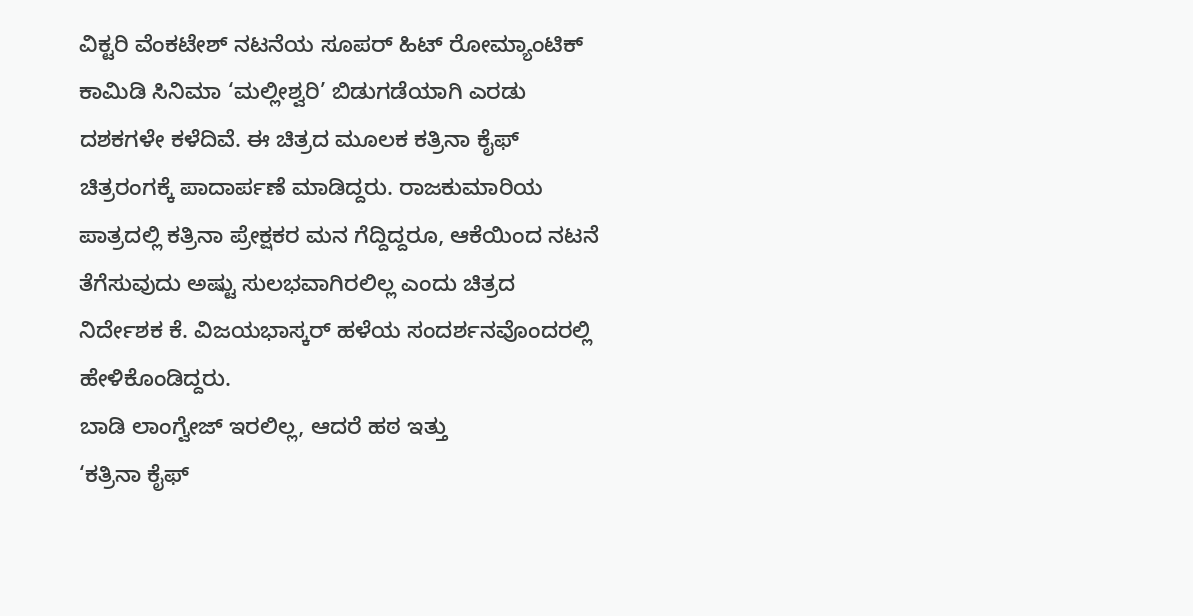ವಿಕ್ಟರಿ ವೆಂಕಟೇಶ್ ನಟನೆಯ ಸೂಪರ್ ಹಿಟ್ ರೋಮ್ಯಾಂಟಿಕ್ ಕಾಮಿಡಿ ಸಿನಿಮಾ ‘ಮಲ್ಲೀಶ್ವರಿ’ ಬಿಡುಗಡೆಯಾಗಿ ಎರಡು ದಶಕಗಳೇ ಕಳೆದಿವೆ. ಈ ಚಿತ್ರದ ಮೂಲಕ ಕತ್ರಿನಾ ಕೈಫ್ ಚಿತ್ರರಂಗಕ್ಕೆ ಪಾದಾರ್ಪಣೆ ಮಾಡಿದ್ದರು. ರಾಜಕುಮಾರಿಯ ಪಾತ್ರದಲ್ಲಿ ಕತ್ರಿನಾ ಪ್ರೇಕ್ಷಕರ ಮನ ಗೆದ್ದಿದ್ದರೂ, ಆಕೆಯಿಂದ ನಟನೆ ತೆಗೆಸುವುದು ಅಷ್ಟು ಸುಲಭವಾಗಿರಲಿಲ್ಲ ಎಂದು ಚಿತ್ರದ ನಿರ್ದೇಶಕ ಕೆ. ವಿಜಯಭಾಸ್ಕರ್ ಹಳೆಯ ಸಂದರ್ಶನವೊಂದರಲ್ಲಿ ಹೇಳಿಕೊಂಡಿದ್ದರು.
ಬಾಡಿ ಲಾಂಗ್ವೇಜ್ ಇರಲಿಲ್ಲ, ಆದರೆ ಹಠ ಇತ್ತು
‘ಕತ್ರಿನಾ ಕೈಫ್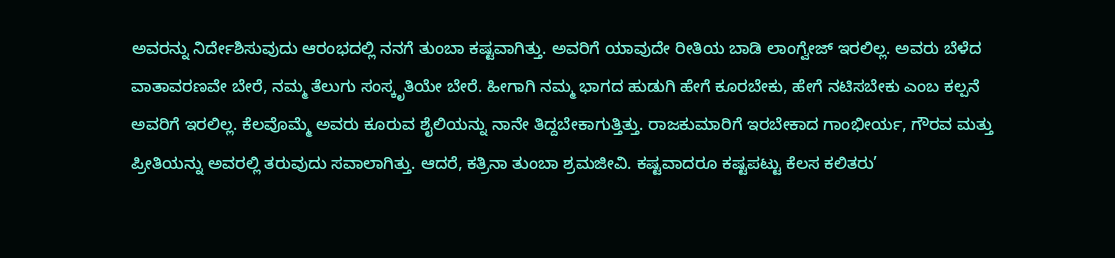ಅವರನ್ನು ನಿರ್ದೇಶಿಸುವುದು ಆರಂಭದಲ್ಲಿ ನನಗೆ ತುಂಬಾ ಕಷ್ಟವಾಗಿತ್ತು. ಅವರಿಗೆ ಯಾವುದೇ ರೀತಿಯ ಬಾಡಿ ಲಾಂಗ್ವೇಜ್ ಇರಲಿಲ್ಲ. ಅವರು ಬೆಳೆದ ವಾತಾವರಣವೇ ಬೇರೆ, ನಮ್ಮ ತೆಲುಗು ಸಂಸ್ಕೃತಿಯೇ ಬೇರೆ. ಹೀಗಾಗಿ ನಮ್ಮ ಭಾಗದ ಹುಡುಗಿ ಹೇಗೆ ಕೂರಬೇಕು, ಹೇಗೆ ನಟಿಸಬೇಕು ಎಂಬ ಕಲ್ಪನೆ ಅವರಿಗೆ ಇರಲಿಲ್ಲ. ಕೆಲವೊಮ್ಮೆ ಅವರು ಕೂರುವ ಶೈಲಿಯನ್ನು ನಾನೇ ತಿದ್ದಬೇಕಾಗುತ್ತಿತ್ತು. ರಾಜಕುಮಾರಿಗೆ ಇರಬೇಕಾದ ಗಾಂಭೀರ್ಯ, ಗೌರವ ಮತ್ತು ಪ್ರೀತಿಯನ್ನು ಅವರಲ್ಲಿ ತರುವುದು ಸವಾಲಾಗಿತ್ತು. ಆದರೆ, ಕತ್ರಿನಾ ತುಂಬಾ ಶ್ರಮಜೀವಿ. ಕಷ್ಟವಾದರೂ ಕಷ್ಟಪಟ್ಟು ಕೆಲಸ ಕಲಿತರು’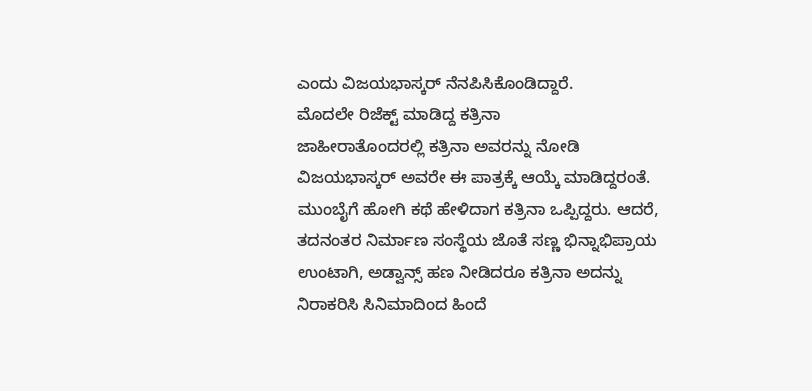ಎಂದು ವಿಜಯಭಾಸ್ಕರ್ ನೆನಪಿಸಿಕೊಂಡಿದ್ದಾರೆ.
ಮೊದಲೇ ರಿಜೆಕ್ಟ್ ಮಾಡಿದ್ದ ಕತ್ರಿನಾ
ಜಾಹೀರಾತೊಂದರಲ್ಲಿ ಕತ್ರಿನಾ ಅವರನ್ನು ನೋಡಿ ವಿಜಯಭಾಸ್ಕರ್ ಅವರೇ ಈ ಪಾತ್ರಕ್ಕೆ ಆಯ್ಕೆ ಮಾಡಿದ್ದರಂತೆ. ಮುಂಬೈಗೆ ಹೋಗಿ ಕಥೆ ಹೇಳಿದಾಗ ಕತ್ರಿನಾ ಒಪ್ಪಿದ್ದರು. ಆದರೆ, ತದನಂತರ ನಿರ್ಮಾಣ ಸಂಸ್ಥೆಯ ಜೊತೆ ಸಣ್ಣ ಭಿನ್ನಾಭಿಪ್ರಾಯ ಉಂಟಾಗಿ, ಅಡ್ವಾನ್ಸ್ ಹಣ ನೀಡಿದರೂ ಕತ್ರಿನಾ ಅದನ್ನು ನಿರಾಕರಿಸಿ ಸಿನಿಮಾದಿಂದ ಹಿಂದೆ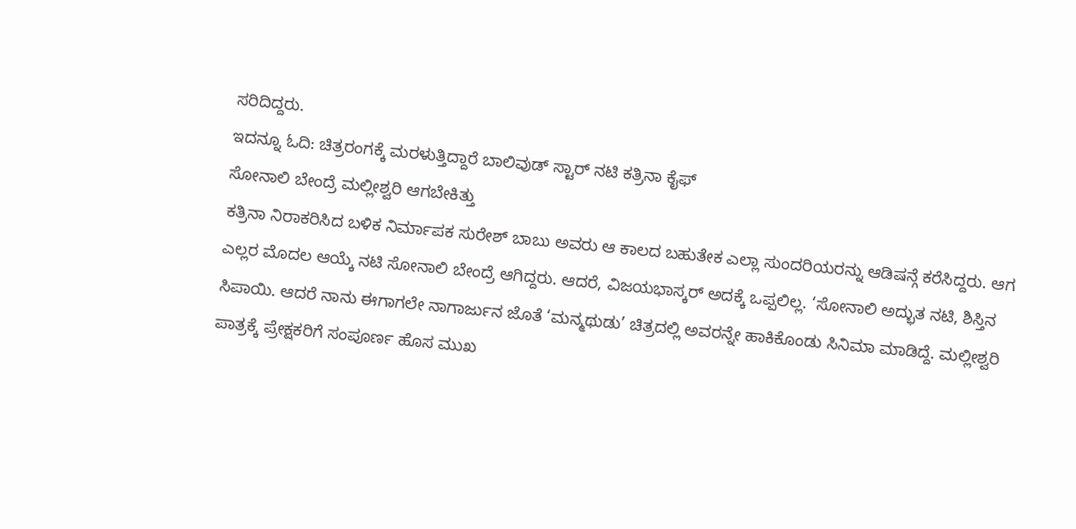ಸರಿದಿದ್ದರು.
ಇದನ್ನೂ ಓದಿ: ಚಿತ್ರರಂಗಕ್ಕೆ ಮರಳುತ್ತಿದ್ದಾರೆ ಬಾಲಿವುಡ್ ಸ್ಟಾರ್ ನಟಿ ಕತ್ರಿನಾ ಕೈಫ್
ಸೋನಾಲಿ ಬೇಂದ್ರೆ ಮಲ್ಲೀಶ್ವರಿ ಆಗಬೇಕಿತ್ತು
ಕತ್ರಿನಾ ನಿರಾಕರಿಸಿದ ಬಳಿಕ ನಿರ್ಮಾಪಕ ಸುರೇಶ್ ಬಾಬು ಅವರು ಆ ಕಾಲದ ಬಹುತೇಕ ಎಲ್ಲಾ ಸುಂದರಿಯರನ್ನು ಆಡಿಷನ್ಗೆ ಕರೆಸಿದ್ದರು. ಆಗ ಎಲ್ಲರ ಮೊದಲ ಆಯ್ಕೆ ನಟಿ ಸೋನಾಲಿ ಬೇಂದ್ರೆ ಆಗಿದ್ದರು. ಆದರೆ, ವಿಜಯಭಾಸ್ಕರ್ ಅದಕ್ಕೆ ಒಪ್ಪಲಿಲ್ಲ. ‘ಸೋನಾಲಿ ಅದ್ಭುತ ನಟಿ, ಶಿಸ್ತಿನ ಸಿಪಾಯಿ. ಆದರೆ ನಾನು ಈಗಾಗಲೇ ನಾಗಾರ್ಜುನ ಜೊತೆ ‘ಮನ್ಮಥುಡು’ ಚಿತ್ರದಲ್ಲಿ ಅವರನ್ನೇ ಹಾಕಿಕೊಂಡು ಸಿನಿಮಾ ಮಾಡಿದ್ದೆ. ಮಲ್ಲೀಶ್ವರಿ ಪಾತ್ರಕ್ಕೆ ಪ್ರೇಕ್ಷಕರಿಗೆ ಸಂಪೂರ್ಣ ಹೊಸ ಮುಖ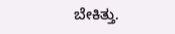ಬೇಕಿತ್ತು.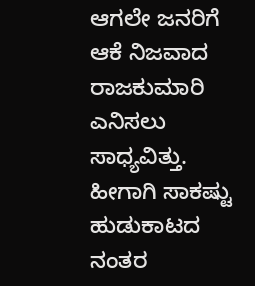ಆಗಲೇ ಜನರಿಗೆ ಆಕೆ ನಿಜವಾದ ರಾಜಕುಮಾರಿ ಎನಿಸಲು ಸಾಧ್ಯವಿತ್ತು. ಹೀಗಾಗಿ ಸಾಕಷ್ಟು ಹುಡುಕಾಟದ ನಂತರ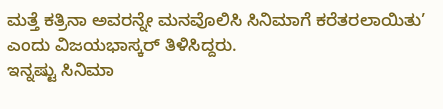ಮತ್ತೆ ಕತ್ರಿನಾ ಅವರನ್ನೇ ಮನವೊಲಿಸಿ ಸಿನಿಮಾಗೆ ಕರೆತರಲಾಯಿತು’ ಎಂದು ವಿಜಯಭಾಸ್ಕರ್ ತಿಳಿಸಿದ್ದರು.
ಇನ್ನಷ್ಟು ಸಿನಿಮಾ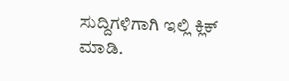ಸುದ್ದಿಗಳಿಗಾಗಿ ಇಲ್ಲಿ ಕ್ಲಿಕ್ ಮಾಡಿ.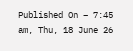Published On – 7:45 am, Thu, 18 June 26